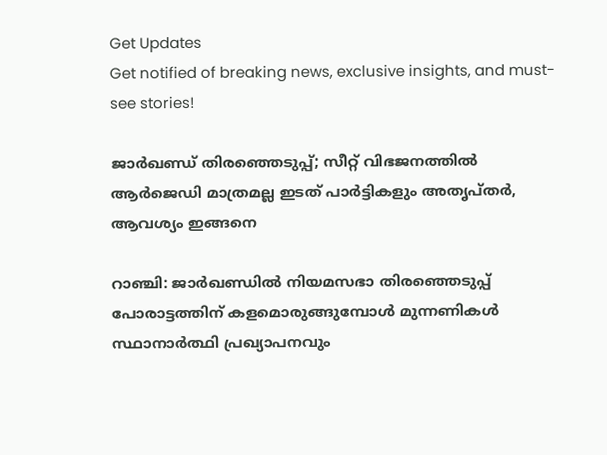Get Updates
Get notified of breaking news, exclusive insights, and must-see stories!

ജാർഖണ്ഡ് തിരഞ്ഞെടുപ്പ്; സീറ്റ് വിഭജനത്തിൽ ആർജെഡി മാത്രമല്ല ഇടത് പാർട്ടികളും അതൃപ്‌തർ, ആവശ്യം ഇങ്ങനെ

റാഞ്ചി: ജാർഖണ്ഡിൽ നിയമസഭാ തിരഞ്ഞെടുപ്പ് പോരാട്ടത്തിന് കളമൊരുങ്ങുമ്പോൾ മുന്നണികൾ സ്ഥാനാർത്ഥി പ്രഖ്യാപനവും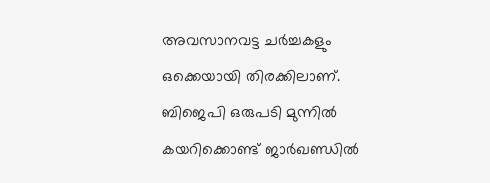അവസാനവട്ട ചർച്ചകളും ഒക്കെയായി തിരക്കിലാണ്. ബിജെപി ഒരുപടി മുന്നിൽ കയറിക്കൊണ്ട് ജാർഖണ്ഡിൽ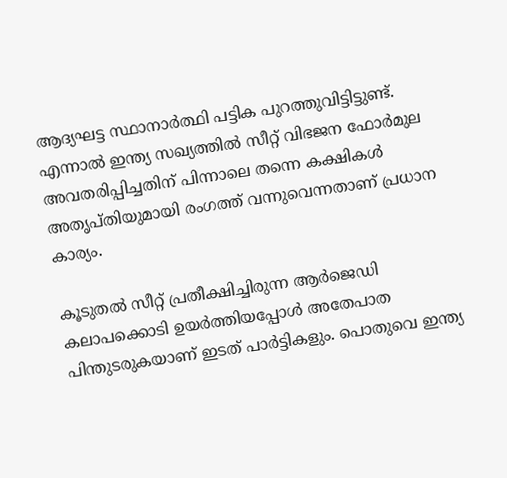ആദ്യഘട്ട സ്ഥാനാർത്ഥി പട്ടിക പുറത്തുവിട്ടിട്ടുണ്ട്. എന്നാൽ ഇന്ത്യ സഖ്യത്തിൽ സീറ്റ് വിഭജന ഫോർമുല അവതരിപ്പിച്ചതിന് പിന്നാലെ തന്നെ കക്ഷികൾ അതൃപ്‌തിയുമായി രംഗത്ത് വന്നുവെന്നതാണ് പ്രധാന കാര്യം.

കൂടുതൽ സീറ്റ് പ്രതീക്ഷിച്ചിരുന്ന ആർജെഡി കലാപക്കൊടി ഉയർത്തിയപ്പോൾ അതേപാത പിന്തുടരുകയാണ് ഇടത് പാർട്ടികളും. പൊതുവെ ഇന്ത്യ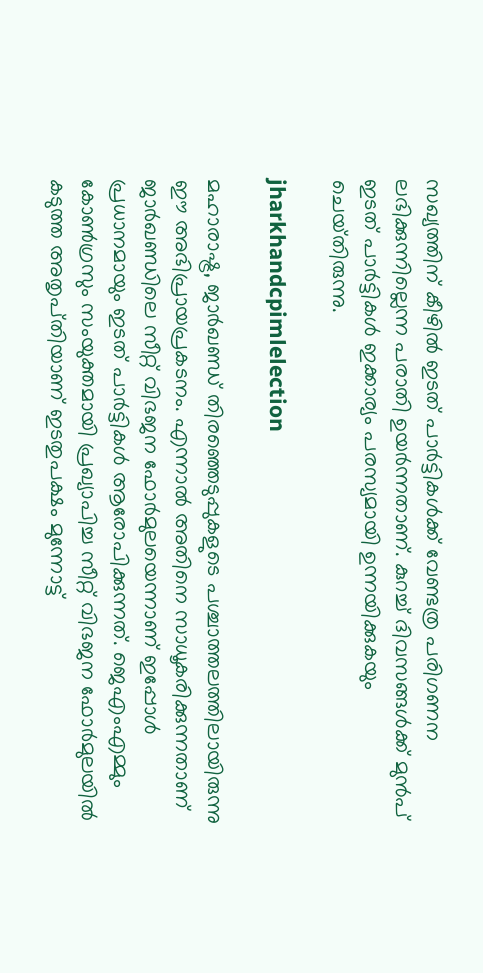സഖ്യത്തിന് കീഴിൽ ഇടത് പാർട്ടികൾക്ക് വേണ്ടത്ര പരിഗണന ലഭിക്കുന്നില്ലെന്ന പരാതി ഉയർന്നതാണ്. കുറച്ച് ദിവസങ്ങൾക്ക് മുൻപ് ഇടത് പാർട്ടികൾ ഇക്കാര്യം പരസ്യമായി ഉന്നയിക്കുകയും ചെയ്‌തിരുന്നു.

jharkhandcpimlelection

മഹാരാഷ്ട്ര, ജാർഖണ്ഡ് തിരഞ്ഞെടുപ്പുകളുടെ പശ്ചാത്തലത്തിലായിരുന്നു ഈ അഭിപ്രായപ്രകടനം. എന്നാൽ അതിനെ സാധൂകരിക്കുന്നതാണ് ജാർഖണ്ഡിലെ സീറ്റ് വിഭജന ഫോർമുലയെന്നാണ് ഇപ്പോൾ പ്രധാനമായും ഇടത് പാർട്ടികൾ ആരോപിക്കുന്നത്. ജെഎംഎമ്മും കോൺഗ്രസും സംയുക്തമായി പ്രഖ്യാപിച്ച സീറ്റ് വിഭജന ഫോർമുലയിൽ കടുത്ത അതൃപ്‌തിയാണ് ഇടതുപക്ഷം മുന്നോട്ട്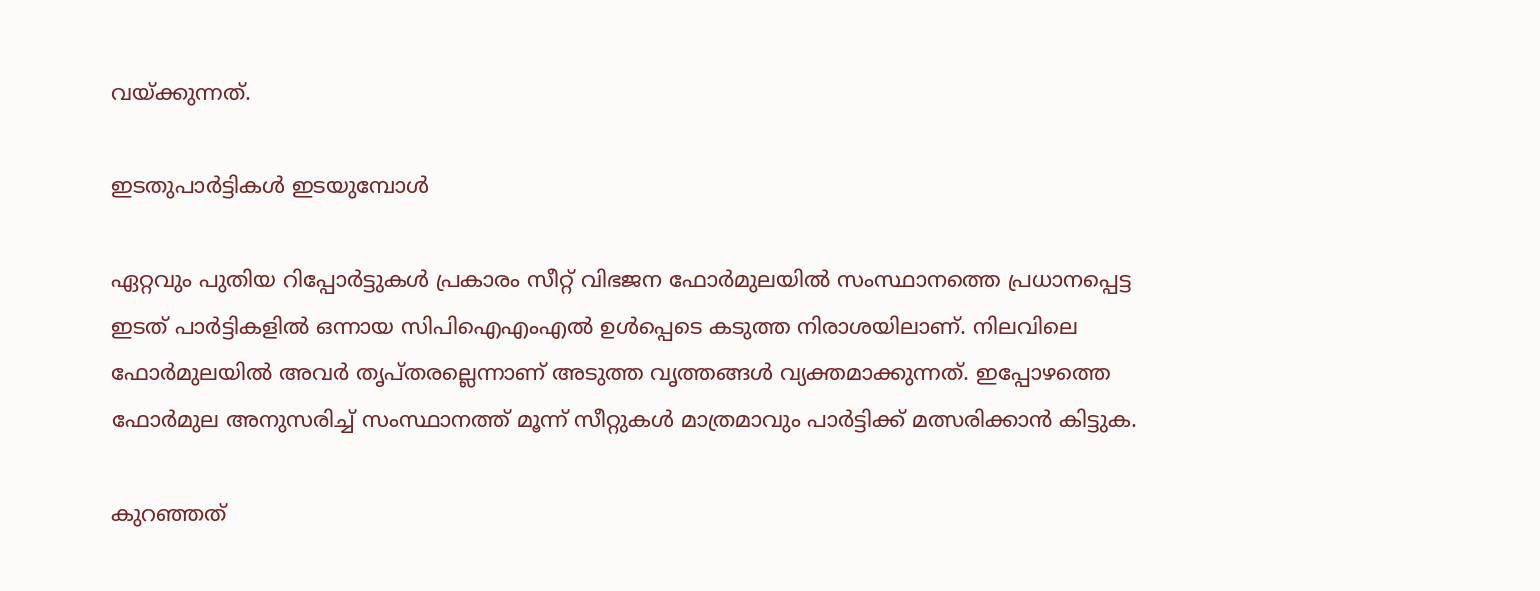വയ്ക്കുന്നത്.

ഇടതുപാർട്ടികൾ ഇടയുമ്പോൾ

ഏറ്റവും പുതിയ റിപ്പോർട്ടുകൾ പ്രകാരം സീറ്റ് വിഭജന ഫോർമുലയിൽ സംസ്ഥാനത്തെ പ്രധാനപ്പെട്ട ഇടത് പാർട്ടികളിൽ ഒന്നായ സിപിഐഎംഎൽ ഉൾപ്പെടെ കടുത്ത നിരാശയിലാണ്. നിലവിലെ ഫോർമുലയിൽ അവർ തൃപ്‌തരല്ലെന്നാണ് അടുത്ത വൃത്തങ്ങൾ വ്യക്തമാക്കുന്നത്. ഇപ്പോഴത്തെ ഫോർമുല അനുസരിച്ച് സംസ്ഥാനത്ത് മൂന്ന് സീറ്റുകൾ മാത്രമാവും പാർട്ടിക്ക് മത്സരിക്കാൻ കിട്ടുക.

കുറഞ്ഞത്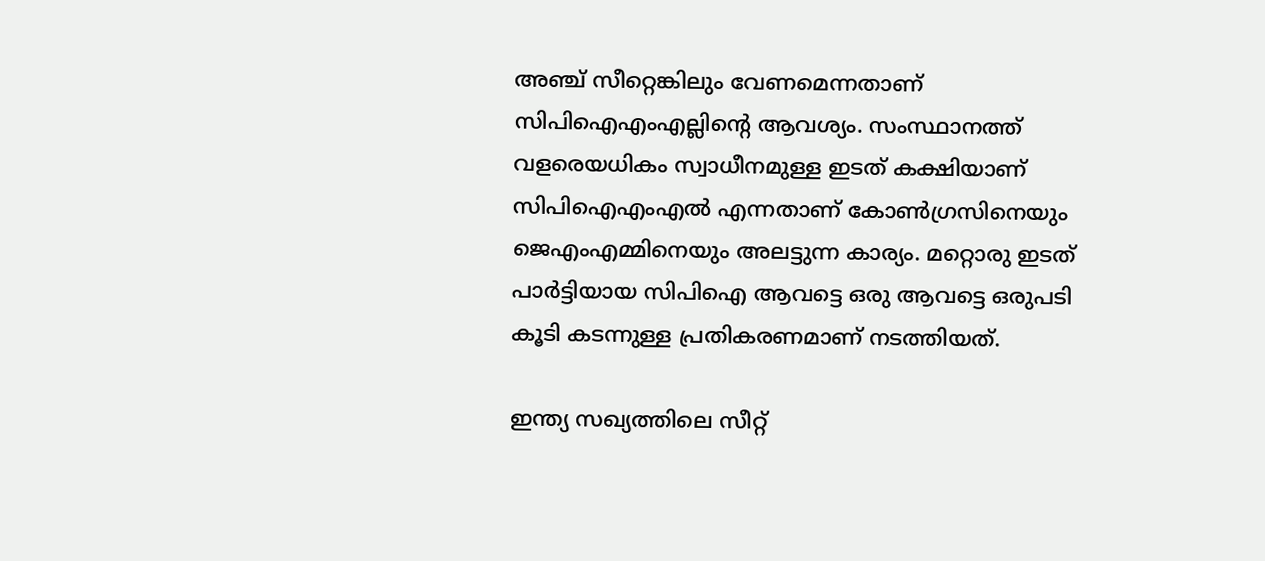അഞ്ച് സീറ്റെങ്കിലും വേണമെന്നതാണ് സിപിഐഎംഎല്ലിന്റെ ആവശ്യം. സംസ്ഥാനത്ത് വളരെയധികം സ്വാധീനമുള്ള ഇടത് കക്ഷിയാണ് സിപിഐഎംഎൽ എന്നതാണ് കോൺഗ്രസിനെയും ജെഎംഎമ്മിനെയും അലട്ടുന്ന കാര്യം. മറ്റൊരു ഇടത് പാർട്ടിയായ സിപിഐ ആവട്ടെ ഒരു ആവട്ടെ ഒരുപടി കൂടി കടന്നുള്ള പ്രതികരണമാണ് നടത്തിയത്.

ഇന്ത്യ സഖ്യത്തിലെ സീറ്റ്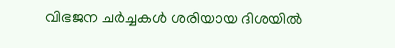വിഭജന ചർച്ചകൾ ശരിയായ ദിശയിൽ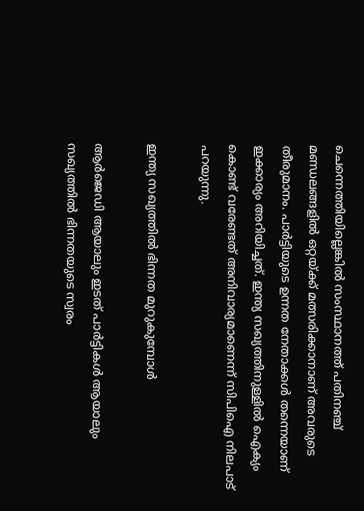ചെന്നെത്തിയില്ലെങ്കിൽ സംസ്ഥാനത്ത് പതിനഞ്ച് മണ്ഡലങ്ങളിൽ ഒറ്റയ്ക്ക് മത്സരിക്കാനാണ് അവരുടെ തീരുമാനം. പാർട്ടിയുടെ ഉന്നത നേതാക്കൾ തന്നെയാണ് ഇക്കാര്യം അറിയിച്ചത്. ഇന്ത്യ സഖ്യത്തിനുള്ളിൽ ഐക്യം കൊണ്ട് വരേണ്ടത് അനിവാര്യമാണെന്ന് സിപിഐ നിലപാട് പറയുന്നു.

ഇന്ത്യ സഖ്യത്തിൽ ഭിന്നത മുറുകുമ്പോൾ

ആർജെഡി ആയാലും ഇടത് പാർട്ടികൾ ആയാലും സഖ്യത്തിൽ ഭിന്നതയുടെ സ്വരം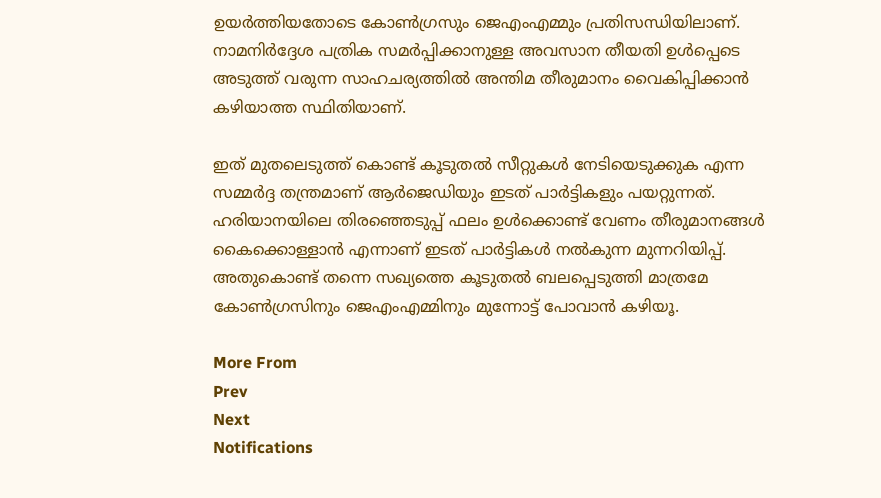ഉയർത്തിയതോടെ കോൺഗ്രസും ജെഎംഎമ്മും പ്രതിസന്ധിയിലാണ്. നാമനിർദ്ദേശ പത്രിക സമർപ്പിക്കാനുള്ള അവസാന തീയതി ഉൾപ്പെടെ അടുത്ത് വരുന്ന സാഹചര്യത്തിൽ അന്തിമ തീരുമാനം വൈകിപ്പിക്കാൻ കഴിയാത്ത സ്ഥിതിയാണ്.

ഇത് മുതലെടുത്ത് കൊണ്ട് കൂടുതൽ സീറ്റുകൾ നേടിയെടുക്കുക എന്ന സമ്മർദ്ദ തന്ത്രമാണ് ആർജെഡിയും ഇടത് പാർട്ടികളും പയറ്റുന്നത്. ഹരിയാനയിലെ തിരഞ്ഞെടുപ്പ് ഫലം ഉൾക്കൊണ്ട് വേണം തീരുമാനങ്ങൾ കൈക്കൊള്ളാൻ എന്നാണ് ഇടത് പാർട്ടികൾ നൽകുന്ന മുന്നറിയിപ്പ്. അതുകൊണ്ട് തന്നെ സഖ്യത്തെ കൂടുതൽ ബലപ്പെടുത്തി മാത്രമേ കോൺഗ്രസിനും ജെഎംഎമ്മിനും മുന്നോട്ട് പോവാൻ കഴിയൂ.

More From
Prev
Next
Notifications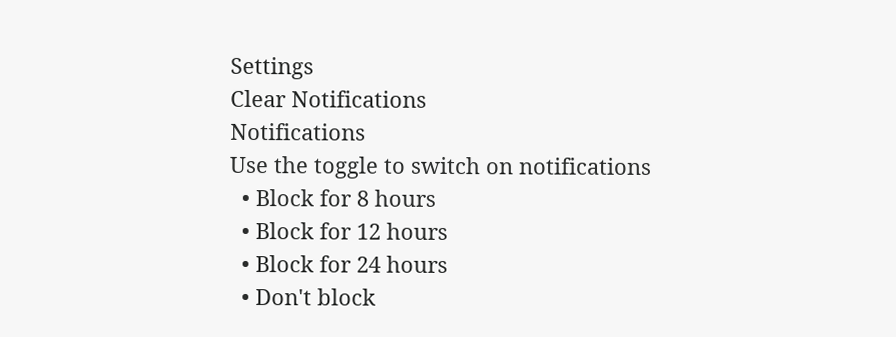Settings
Clear Notifications
Notifications
Use the toggle to switch on notifications
  • Block for 8 hours
  • Block for 12 hours
  • Block for 24 hours
  • Don't block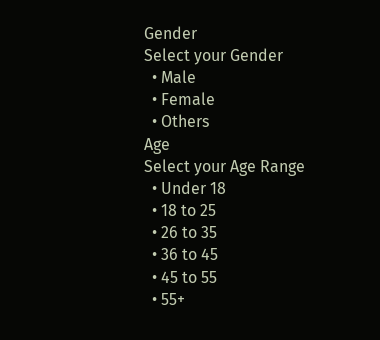Gender
Select your Gender
  • Male
  • Female
  • Others
Age
Select your Age Range
  • Under 18
  • 18 to 25
  • 26 to 35
  • 36 to 45
  • 45 to 55
  • 55+